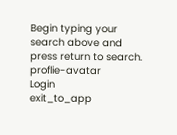Begin typing your search above and press return to search.
proflie-avatar
Login
exit_to_app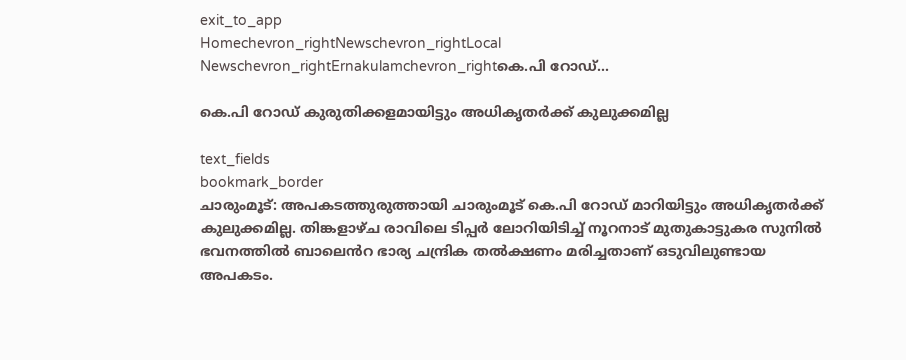exit_to_app
Homechevron_rightNewschevron_rightLocal Newschevron_rightErnakulamchevron_rightകെ.പി റോഡ്...

കെ.പി റോഡ് കുരുതിക്കളമായിട്ടും അധികൃതർക്ക് കുലുക്കമില്ല

text_fields
bookmark_border
ചാരുംമൂട്: അപകടത്തുരുത്തായി ചാരുംമൂട് കെ.പി റോഡ് മാറിയിട്ടും അധികൃതർക്ക് കുലുക്കമില്ല. തിങ്കളാഴ്ച രാവിലെ ടിപ്പർ ലോറിയിടിച്ച് നൂറനാട് മുതുകാട്ടുകര സുനിൽ ഭവനത്തിൽ ബാല‍െൻറ ഭാര്യ ചന്ദ്രിക തൽക്ഷണം മരിച്ചതാണ് ഒടുവിലുണ്ടായ അപകടം.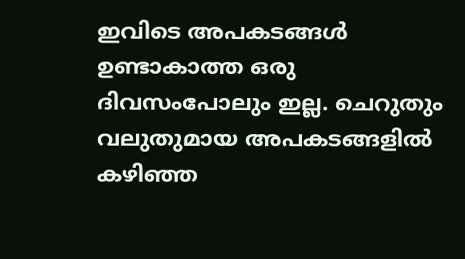ഇവിടെ അപകടങ്ങൾ ഉണ്ടാകാത്ത ഒരു ദിവസംപോലും ഇല്ല. ചെറുതും വലുതുമായ അപകടങ്ങളിൽ കഴിഞ്ഞ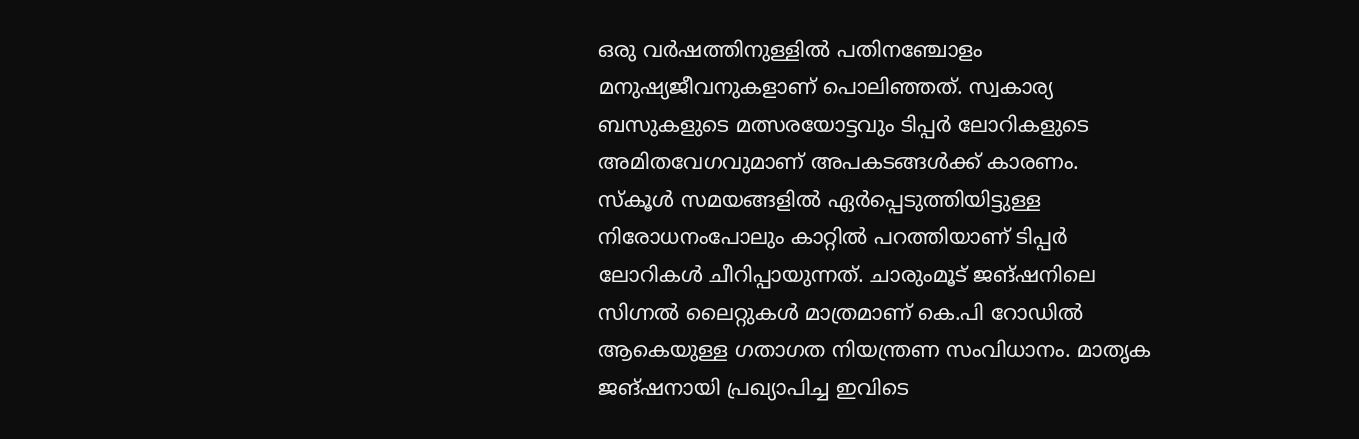ഒരു വർഷത്തിനുള്ളിൽ പതിനഞ്ചോളം മനുഷ്യജീവനുകളാണ് പൊലിഞ്ഞത്. സ്വകാര്യ ബസുകളുടെ മത്സരയോട്ടവും ടിപ്പർ ലോറികളുടെ അമിതവേഗവുമാണ് അപകടങ്ങൾക്ക് കാരണം. സ്കൂൾ സമയങ്ങളിൽ ഏർപ്പെടുത്തിയിട്ടുള്ള നിരോധനംപോലും കാറ്റിൽ പറത്തിയാണ് ടിപ്പർ ലോറികൾ ചീറിപ്പായുന്നത്. ചാരുംമൂട് ജങ്ഷനിലെ സിഗ്നൽ ലൈറ്റുകൾ മാത്രമാണ് കെ.പി റോഡിൽ ആകെയുള്ള ഗതാഗത നിയന്ത്രണ സംവിധാനം. മാതൃക ജങ്ഷനായി പ്രഖ്യാപിച്ച ഇവിടെ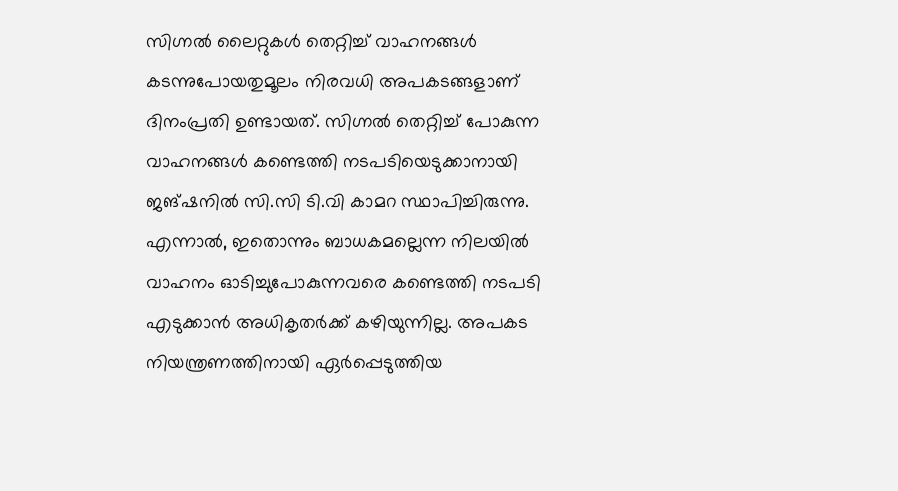സിഗ്നൽ ലൈറ്റുകൾ തെറ്റിച്ച് വാഹനങ്ങൾ കടന്നുപോയതുമൂലം നിരവധി അപകടങ്ങളാണ് ദിനംപ്രതി ഉണ്ടായത്. സിഗ്നൽ തെറ്റിച്ച് പോകുന്ന വാഹനങ്ങൾ കണ്ടെത്തി നടപടിയെടുക്കാനായി ജങ്ഷനിൽ സി.സി ടി.വി കാമറ സ്ഥാപിച്ചിരുന്നു. എന്നാൽ, ഇതൊന്നും ബാധകമല്ലെന്ന നിലയിൽ വാഹനം ഓടിച്ചുപോകുന്നവരെ കണ്ടെത്തി നടപടി എടുക്കാൻ അധികൃതർക്ക് കഴിയുന്നില്ല. അപകട നിയന്ത്രണത്തിനായി ഏർപ്പെടുത്തിയ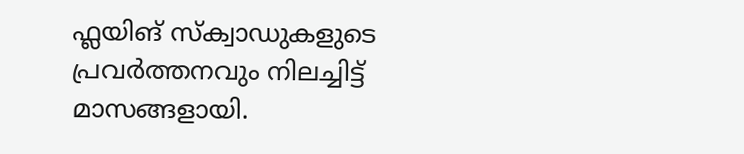ഫ്ലയിങ് സ്ക്വാഡുകളുടെ പ്രവർത്തനവും നിലച്ചിട്ട് മാസങ്ങളായി.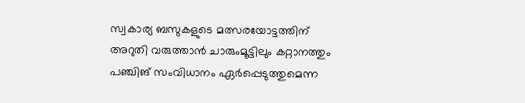സ്വകാര്യ ബസുകളുടെ മത്സരയോട്ടത്തിന് അറുതി വരുത്താൻ ചാരുംമൂട്ടിലും കറ്റാനത്തും പഞ്ചിങ് സംവിധാനം ഏർപ്പെടുത്തുമെന്ന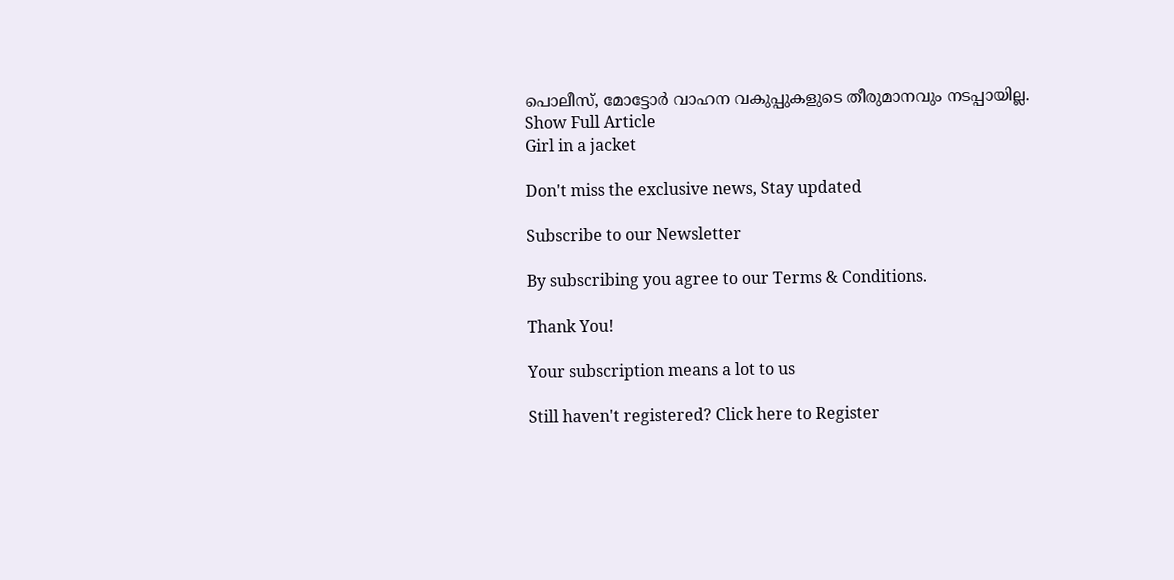പൊലീസ്, മോട്ടോർ വാഹന വകുപ്പുകളുടെ തീരുമാനവും നടപ്പായില്ല.
Show Full Article
Girl in a jacket

Don't miss the exclusive news, Stay updated

Subscribe to our Newsletter

By subscribing you agree to our Terms & Conditions.

Thank You!

Your subscription means a lot to us

Still haven't registered? Click here to Register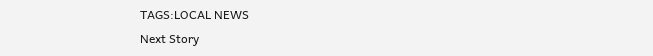TAGS:LOCAL NEWS
Next Story